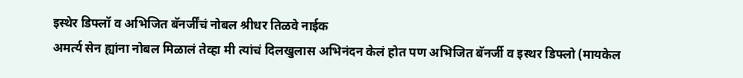इस्थेर डिफ्लॉ व अभिजित बॅनर्जींचं नोबल श्रीधर तिळवे नाईक
अमर्त्य सेन ह्यांना नोबल मिळालं तेव्हा मी त्यांचं दिलखुलास अभिनंदन केलं होत पण अभिजित बॅनर्जी व इस्थर डिफ्लो (मायकेल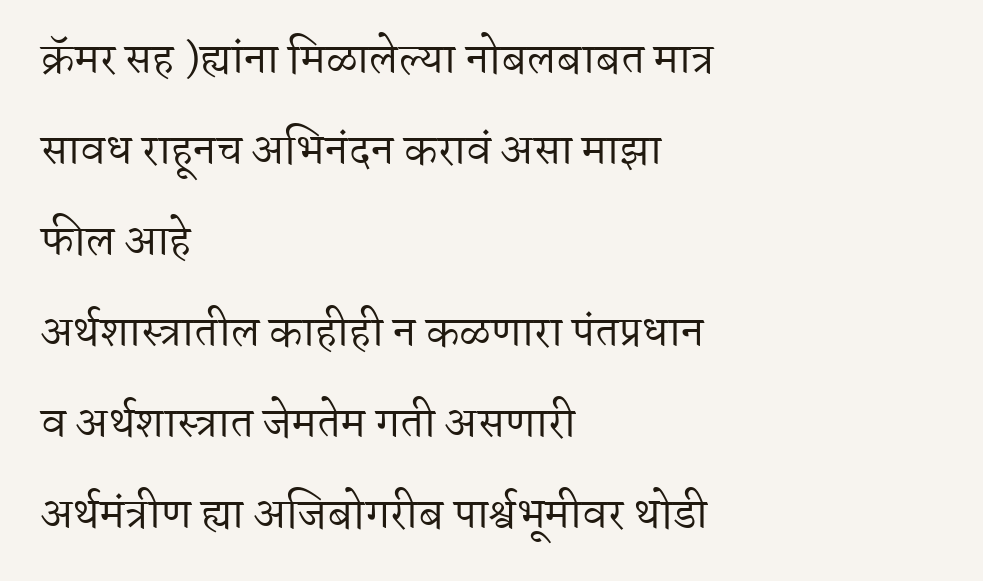क्रॅमर सह )ह्यांना मिळालेल्या नोबलबाबत मात्र सावध राहूनच अभिनंदन करावं असा माझा फील आहे
अर्थशास्त्रातील काहीही न कळणारा पंतप्रधान व अर्थशास्त्रात जेमतेम गती असणारी अर्थमंत्रीण ह्या अजिबोगरीब पार्श्वभूमीवर थोडी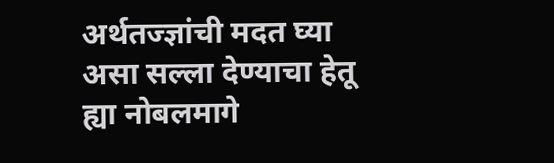अर्थतज्ज्ञांची मदत घ्या असा सल्ला देण्याचा हेतू ह्या नोबलमागे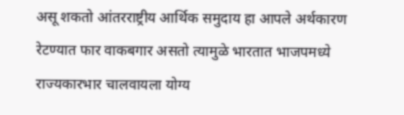असू शकतो आंतरराष्ट्रीय आर्थिक समुदाय हा आपले अर्थकारण रेटण्यात फार वाकबगार असतो त्यामुळे भारतात भाजपमध्ये राज्यकारभार चालवायला योग्य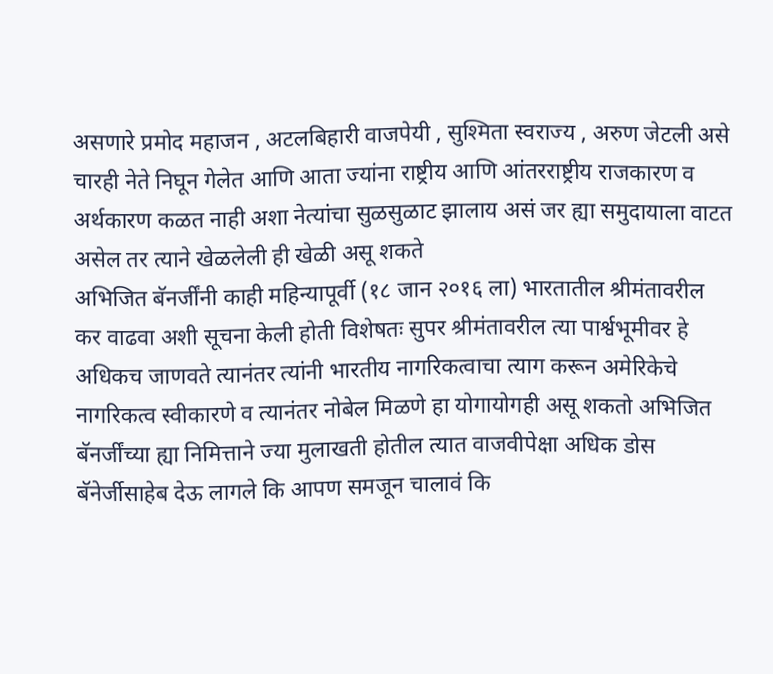असणारे प्रमोद महाजन , अटलबिहारी वाजपेयी , सुश्मिता स्वराज्य , अरुण जेटली असे चारही नेते निघून गेलेत आणि आता ज्यांना राष्ट्रीय आणि आंतरराष्ट्रीय राजकारण व अर्थकारण कळत नाही अशा नेत्यांचा सुळसुळाट झालाय असं जर ह्या समुदायाला वाटत असेल तर त्याने खेळलेली ही खेळी असू शकते
अभिजित बॅनर्जींनी काही महिन्यापूर्वी (१८ जान २०१६ ला) भारतातील श्रीमंतावरील कर वाढवा अशी सूचना केली होती विशेषतः सुपर श्रीमंतावरील त्या पार्श्वभूमीवर हे अधिकच जाणवते त्यानंतर त्यांनी भारतीय नागरिकत्वाचा त्याग करून अमेरिकेचे नागरिकत्व स्वीकारणे व त्यानंतर नोबेल मिळणे हा योगायोगही असू शकतो अभिजित बॅनर्जींच्या ह्या निमित्ताने ज्या मुलाखती होतील त्यात वाजवीपेक्षा अधिक डोस बॅनेर्जीसाहेब देऊ लागले कि आपण समजून चालावं कि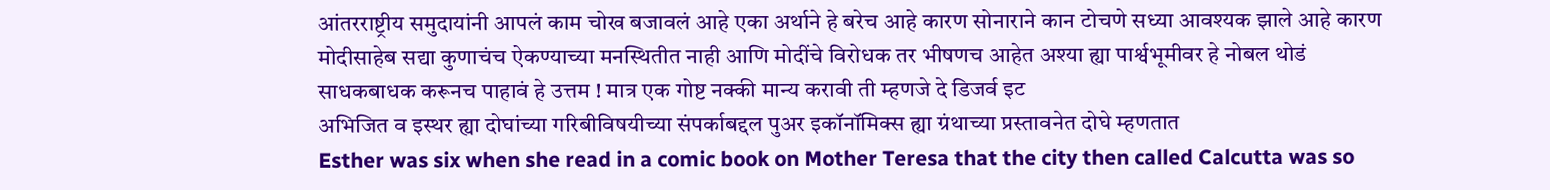आंतरराष्ट्रीय समुदायांनी आपलं काम चोख बजावलं आहे एका अर्थाने हे बरेच आहे कारण सोनाराने कान टोचणे सध्या आवश्यक झाले आहे कारण मोदीसाहेब सद्या कुणाचंच ऐकण्याच्या मनस्थितीत नाही आणि मोदींचे विरोधक तर भीषणच आहेत अश्या ह्या पार्श्वभूमीवर हे नोबल थोडं साधकबाधक करूनच पाहावं हे उत्तम ! मात्र एक गोष्ट नक्की मान्य करावी ती म्हणजे दे डिजर्व इट
अभिजित व इस्थर ह्या दोघांच्या गरिबीविषयीच्या संपर्काबद्दल पुअर इकॉनॉमिक्स ह्या ग्रंथाच्या प्रस्तावनेत दोघे म्हणतात
Esther was six when she read in a comic book on Mother Teresa that the city then called Calcutta was so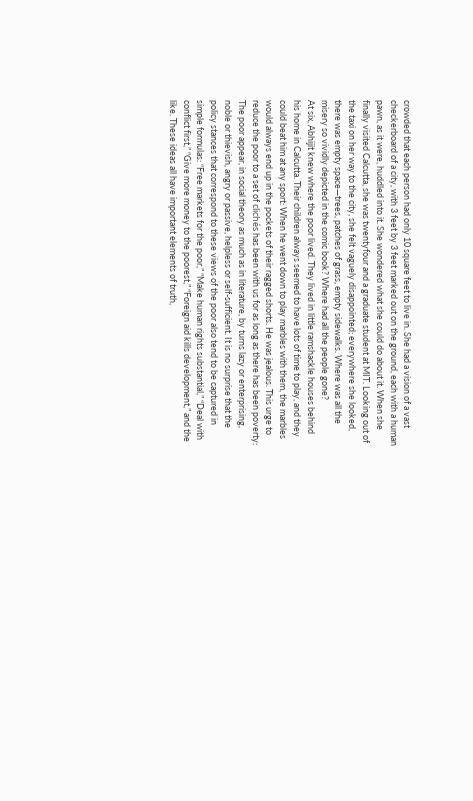crowded that each person had only 10 square feet to live in. She had a vision of a vast checkerboard of a city, with 3 feet by 3 feet marked out on the ground, each with a human pawn, as it were, huddled into it. She wondered what she could do about it. When she finally visited Calcutta, she was twentyfour and a graduate student at MIT. Looking out of the taxi on her way to the city, she felt vaguely disappointed; everywhere she looked, there was empty space—trees, patches of grass, empty sidewalks. Where was all the misery so vividly depicted in the comic book? Where had all the people gone?
At six, Abhijit knew where the poor lived. They lived in little ramshackle houses behind his home in Calcutta. Their children always seemed to have lots of time to play, and they could beat him at any sport: When he went down to play marbles with them, the marbles would always end up in the pockets of their ragged shorts. He was jealous. This urge to reduce the poor to a set of clichés has been with us for as long as there has been poverty: The poor appear, in social theory as much as in literature, by turns lazy or enterprising, noble or thievish, angry or passive, helpless or self-sufficient. It is no surprise that the policy stances that correspond to these views of the poor also tend to be captured in simple formulas: “Free markets for the poor,” “Make human rights substantial,” “Deal with conflict first,” “Give more money to the poorest,” “Foreign aid kills development,” and the like. These ideas all have important elements of truth,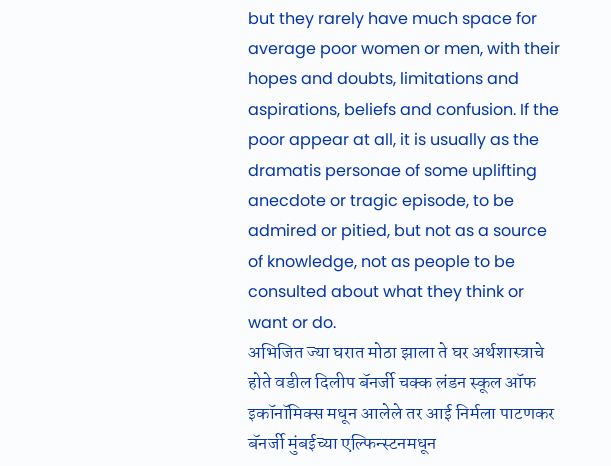but they rarely have much space for average poor women or men, with their hopes and doubts, limitations and aspirations, beliefs and confusion. If the poor appear at all, it is usually as the dramatis personae of some uplifting anecdote or tragic episode, to be admired or pitied, but not as a source of knowledge, not as people to be consulted about what they think or want or do.
अभिजित ज्या घरात मोठा झाला ते घर अर्थशास्त्राचे होते वडील दिलीप बॅनर्जी चक्क लंडन स्कूल ऑफ इकॉनॉमिक्स मधून आलेले तर आई निर्मला पाटणकर बॅनर्जी मुंबईच्या एल्फिन्स्टनमधून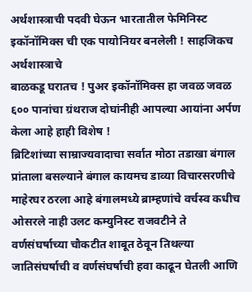अर्थशास्त्राची पदवी घेऊन भारतातील फेमिनिस्ट इकॉनॉमिक्स ची एक पायोनियर बनलेली ! साहजिकच अर्थशास्त्राचे
बाळकडू घरातच ! पुअर इकॉनॉमिक्स हा जवळ जवळ ६०० पानांचा ग्रंथराज दोघांनीही आपल्या आयांना अर्पण केला आहे हाही विशेष !
ब्रिटिशांच्या साम्राज्यवादाचा सर्वात मोठा तडाखा बंगाल प्रांताला बसल्याने बंगाल कायमच डाव्या विचारसरणीचे माहेरघर ठरला आहे बंगालमध्ये ब्राम्हणांचे वर्चस्व कधीच ओसरले नाही उलट कम्युनिस्ट राजवटीने ते वर्णसंघर्षाच्या चौकटीत शाबूत ठेवून तिथल्या जातिसंघर्षाची व वर्णसंघर्षाची हवा काढून घेतली आणि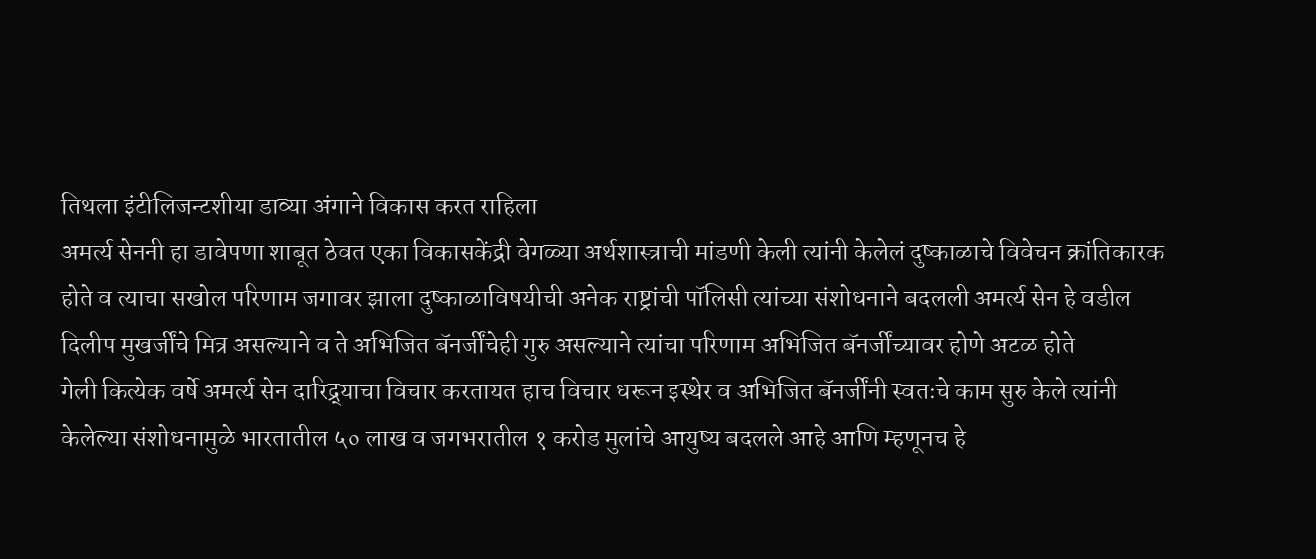तिथला इंटीलिजन्टशीया डाव्या अंगाने विकास करत राहिला
अमर्त्य सेननी हा डावेपणा शाबूत ठेवत एका विकासकेंद्री वेगळ्या अर्थशास्त्राची मांडणी केली त्यांनी केलेलं दुष्काळाचे विवेचन क्रांतिकारक होते व त्याचा सखोल परिणाम जगावर झाला दुष्काळाविषयीची अनेक राष्ट्रांची पॉलिसी त्यांच्या संशोधनाने बदलली अमर्त्य सेन हे वडील दिलीप मुखर्जींचे मित्र असल्याने व ते अभिजित बॅनर्जींचेही गुरु असल्याने त्यांचा परिणाम अभिजित बॅनर्जींच्यावर होणे अटळ होते
गेली कित्येक वर्षे अमर्त्य सेन दारिद्र्याचा विचार करतायत हाच विचार धरून इस्थेर व अभिजित बॅनर्जींनी स्वतःचे काम सुरु केले त्यांनी केलेल्या संशोधनामुळे भारतातील ५० लाख व जगभरातील १ करोड मुलांचे आयुष्य बदलले आहे आणि म्हणूनच हे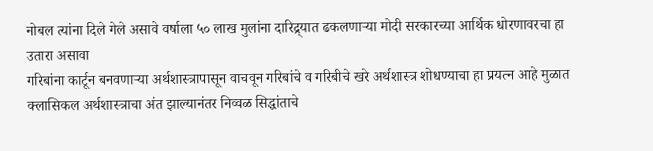नोबल त्यांना दिले गेले असावे वर्षाला ५० लाख मुलांना दारिद्र्यात ढकलणाऱ्या मोदी सरकारच्या आर्थिक धोरणावरचा हा उतारा असावा
गरिबांना कार्टून बनवणाऱ्या अर्थशास्त्रापासून वाचवून गरिबांचे व गरिबीचे खरे अर्थशास्त्र शोधण्याचा हा प्रयत्न आहे मुळात क्लासिकल अर्थशास्त्राचा अंत झाल्यानंतर निव्वळ सिद्धांताचे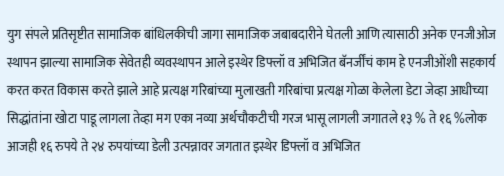युग संपले प्रतिसृष्टीत सामाजिक बांधिलकीची जागा सामाजिक जबाबदारीने घेतली आणि त्यासाठी अनेक एनजीओज स्थापन झाल्या सामाजिक सेवेतही व्यवस्थापन आले इस्थेर डिफ्लॉ व अभिजित बॅनर्जींचं काम हे एनजीओंशी सहकार्य करत करत विकास करते झाले आहे प्रत्यक्ष गरिबांच्या मुलाखती गरिबांचा प्रत्यक्ष गोळा केलेला डेटा जेव्हा आधीच्या सिद्धांतांना खोटा पाडू लागला तेव्हा मग एका नव्या अर्थचौकटीची गरज भासू लागली जगातले १३ % ते १६ %लोक आजही १६ रुपये ते २४ रुपयांच्या डेली उत्पन्नावर जगतात इस्थेर डिफ्लॉ व अभिजित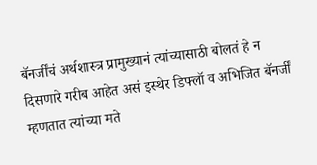बॅनर्जींचं अर्थशास्त्र प्रामुख्यानं त्यांच्यासाठी बोलतं हे न दिसणारे गरीब आहेत असं इस्थेर डिफ्लॉ व अभिजित बॅनर्जीं म्हणतात त्यांच्या मते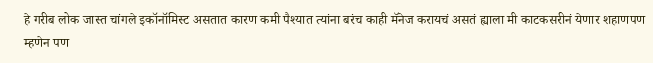हे गरीब लोक जास्त चांगले इकॉनॉमिस्ट असतात कारण कमी पैश्यात त्यांना बरंच काही मॅनेज करायचं असतं ह्याला मी काटकसरीनं येणार शहाणपण म्हणेन पण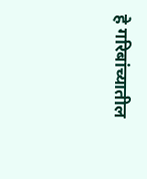हे गरिबांच्यातील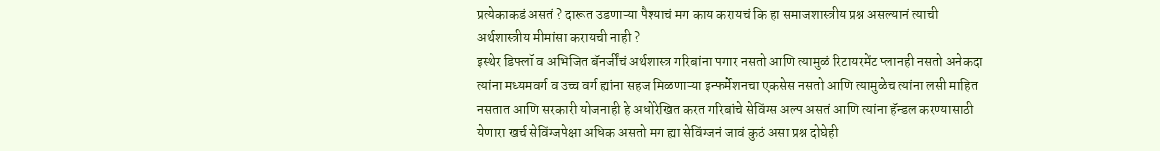प्रत्येकाकडं असतं ? दारूत उडणाऱ्या पैश्याचं मग काय करायचं कि हा समाजशास्त्रीय प्रश्न असल्यानं त्याची अर्थशास्त्रीय मीमांसा करायची नाही ?
इस्थेर डिफ्लॉ व अभिजित बॅनर्जींचं अर्थशास्त्र गरिबांना पगार नसतो आणि त्यामुळं रिटायरमेंट प्लानही नसतो अनेकदा त्यांना मध्यमवर्ग व उच्च वर्ग ह्यांना सहज मिळणाऱ्या इन्फर्मेशनचा एकसेस नसतो आणि त्यामुळेच त्यांना लसी माहित नसतात आणि सरकारी योजनाही हे अधोरेखित करत गरिबांचे सेविंग्स अल्प असतं आणि त्यांना हॅन्डल करण्यासाठी येणारा खर्च सेविंग्जपेक्षा अधिक असतो मग ह्या सेविंग्जनं जावं कुठं असा प्रश्न दोघेही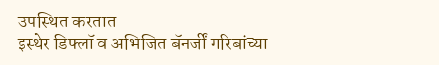उपस्थित करतात
इस्थेर डिफ्लॉ व अभिजित बॅनर्जीं गरिबांच्या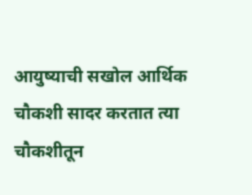आयुष्याची सखोल आर्थिक चौकशी सादर करतात त्या चौकशीतून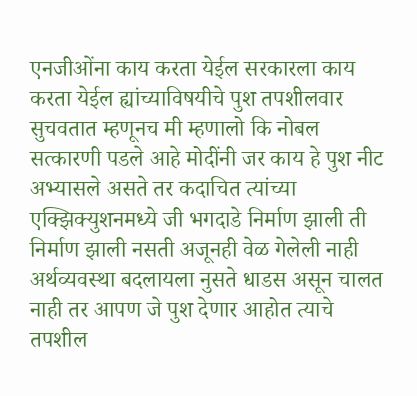एनजीओंना काय करता येईल सरकारला काय करता येईल ह्यांच्याविषयीचे पुश तपशीलवार सुचवतात म्हणूनच मी म्हणालो कि नोबल सत्कारणी पडले आहे मोदींनी जर काय हे पुश नीट अभ्यासले असते तर कदाचित त्यांच्या एक्झिक्युशनमध्ये जी भगदाडे निर्माण झाली ती निर्माण झाली नसती अजूनही वेळ गेलेली नाही अर्थव्यवस्था बदलायला नुसते धाडस असून चालत नाही तर आपण जे पुश देणार आहोत त्याचे तपशील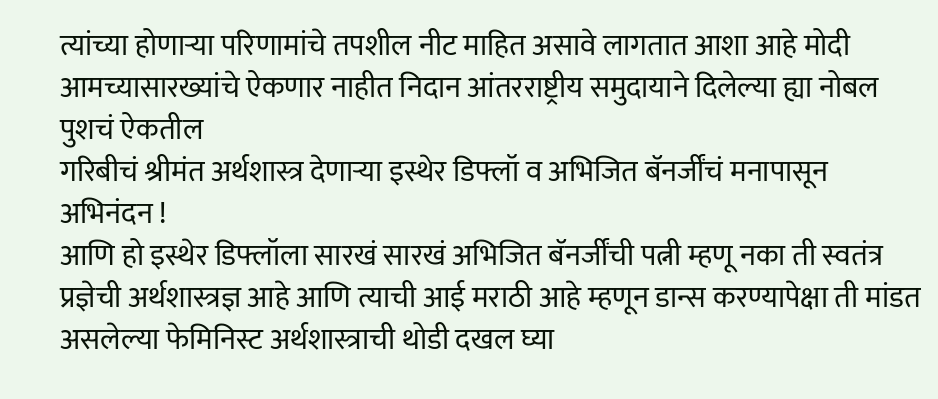त्यांच्या होणाऱ्या परिणामांचे तपशील नीट माहित असावे लागतात आशा आहे मोदी आमच्यासारख्यांचे ऐकणार नाहीत निदान आंतरराष्ट्रीय समुदायाने दिलेल्या ह्या नोबल पुशचं ऐकतील
गरिबीचं श्रीमंत अर्थशास्त्र देणाऱ्या इस्थेर डिफ्लॉ व अभिजित बॅनर्जींचं मनापासून अभिनंदन !
आणि हो इस्थेर डिफ्लॉला सारखं सारखं अभिजित बॅनर्जींची पत्नी म्हणू नका ती स्वतंत्र प्रज्ञेची अर्थशास्त्रज्ञ आहे आणि त्याची आई मराठी आहे म्हणून डान्स करण्यापेक्षा ती मांडत असलेल्या फेमिनिस्ट अर्थशास्त्राची थोडी दखल घ्या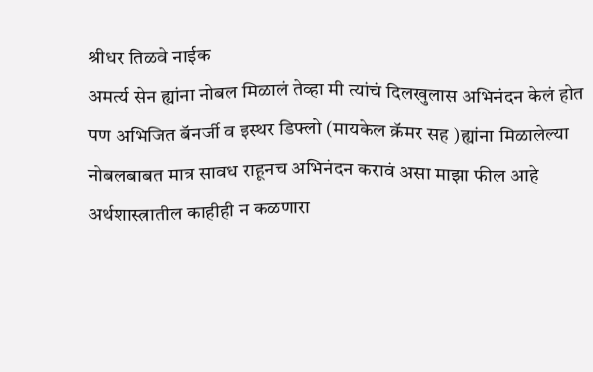श्रीधर तिळवे नाईक
अमर्त्य सेन ह्यांना नोबल मिळालं तेव्हा मी त्यांचं दिलखुलास अभिनंदन केलं होत पण अभिजित बॅनर्जी व इस्थर डिफ्लो (मायकेल क्रॅमर सह )ह्यांना मिळालेल्या नोबलबाबत मात्र सावध राहूनच अभिनंदन करावं असा माझा फील आहे
अर्थशास्त्रातील काहीही न कळणारा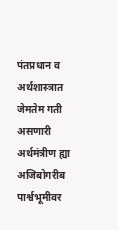पंतप्रधान व अर्थशास्त्रात जेमतेम गती असणारी अर्थमंत्रीण ह्या अजिबोगरीब पार्श्वभूमीवर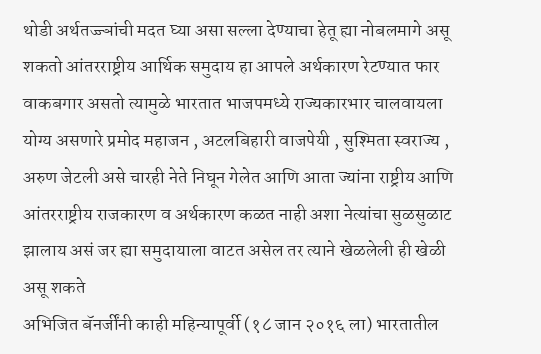थोडी अर्थतज्ज्ञांची मदत घ्या असा सल्ला देण्याचा हेतू ह्या नोबलमागे असू शकतो आंतरराष्ट्रीय आर्थिक समुदाय हा आपले अर्थकारण रेटण्यात फार वाकबगार असतो त्यामुळे भारतात भाजपमध्ये राज्यकारभार चालवायला योग्य असणारे प्रमोद महाजन , अटलबिहारी वाजपेयी , सुश्मिता स्वराज्य , अरुण जेटली असे चारही नेते निघून गेलेत आणि आता ज्यांना राष्ट्रीय आणि आंतरराष्ट्रीय राजकारण व अर्थकारण कळत नाही अशा नेत्यांचा सुळसुळाट झालाय असं जर ह्या समुदायाला वाटत असेल तर त्याने खेळलेली ही खेळी असू शकते
अभिजित बॅनर्जींनी काही महिन्यापूर्वी (१८ जान २०१६ ला) भारतातील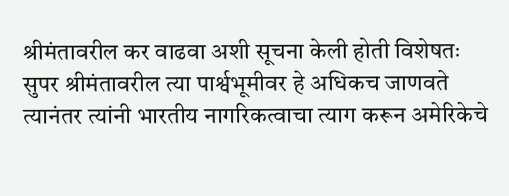श्रीमंतावरील कर वाढवा अशी सूचना केली होती विशेषतः सुपर श्रीमंतावरील त्या पार्श्वभूमीवर हे अधिकच जाणवते त्यानंतर त्यांनी भारतीय नागरिकत्वाचा त्याग करून अमेरिकेचे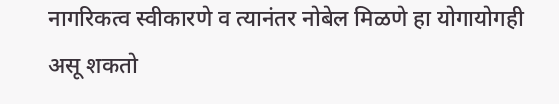नागरिकत्व स्वीकारणे व त्यानंतर नोबेल मिळणे हा योगायोगही असू शकतो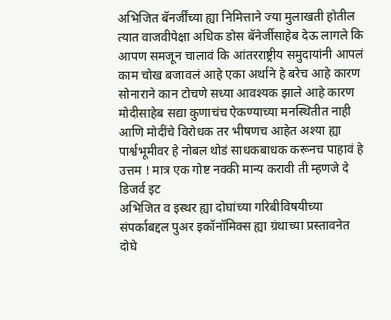अभिजित बॅनर्जींच्या ह्या निमित्ताने ज्या मुलाखती होतील त्यात वाजवीपेक्षा अधिक डोस बॅनेर्जीसाहेब देऊ लागले कि आपण समजून चालावं कि आंतरराष्ट्रीय समुदायांनी आपलं काम चोख बजावलं आहे एका अर्थाने हे बरेच आहे कारण सोनाराने कान टोचणे सध्या आवश्यक झाले आहे कारण मोदीसाहेब सद्या कुणाचंच ऐकण्याच्या मनस्थितीत नाही आणि मोदींचे विरोधक तर भीषणच आहेत अश्या ह्या पार्श्वभूमीवर हे नोबल थोडं साधकबाधक करूनच पाहावं हे उत्तम ! मात्र एक गोष्ट नक्की मान्य करावी ती म्हणजे दे डिजर्व इट
अभिजित व इस्थर ह्या दोघांच्या गरिबीविषयीच्या संपर्काबद्दल पुअर इकॉनॉमिक्स ह्या ग्रंथाच्या प्रस्तावनेत दोघे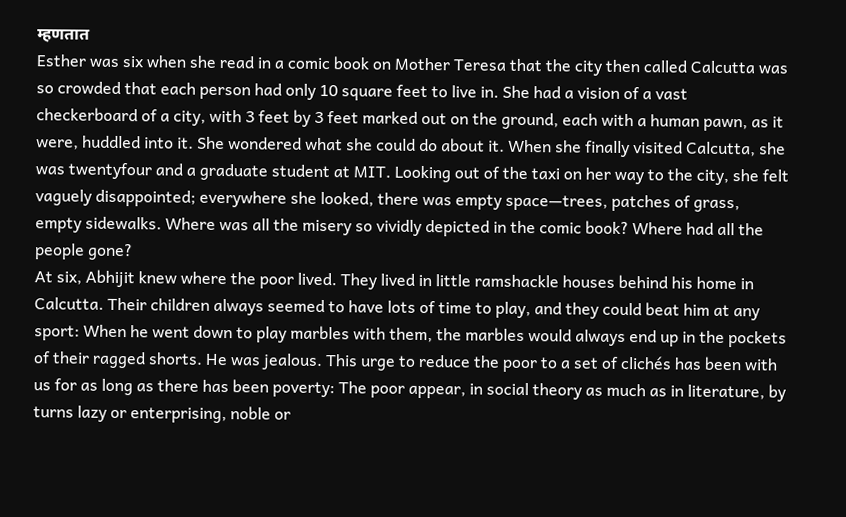म्हणतात
Esther was six when she read in a comic book on Mother Teresa that the city then called Calcutta was so crowded that each person had only 10 square feet to live in. She had a vision of a vast checkerboard of a city, with 3 feet by 3 feet marked out on the ground, each with a human pawn, as it were, huddled into it. She wondered what she could do about it. When she finally visited Calcutta, she was twentyfour and a graduate student at MIT. Looking out of the taxi on her way to the city, she felt vaguely disappointed; everywhere she looked, there was empty space—trees, patches of grass, empty sidewalks. Where was all the misery so vividly depicted in the comic book? Where had all the people gone?
At six, Abhijit knew where the poor lived. They lived in little ramshackle houses behind his home in Calcutta. Their children always seemed to have lots of time to play, and they could beat him at any sport: When he went down to play marbles with them, the marbles would always end up in the pockets of their ragged shorts. He was jealous. This urge to reduce the poor to a set of clichés has been with us for as long as there has been poverty: The poor appear, in social theory as much as in literature, by turns lazy or enterprising, noble or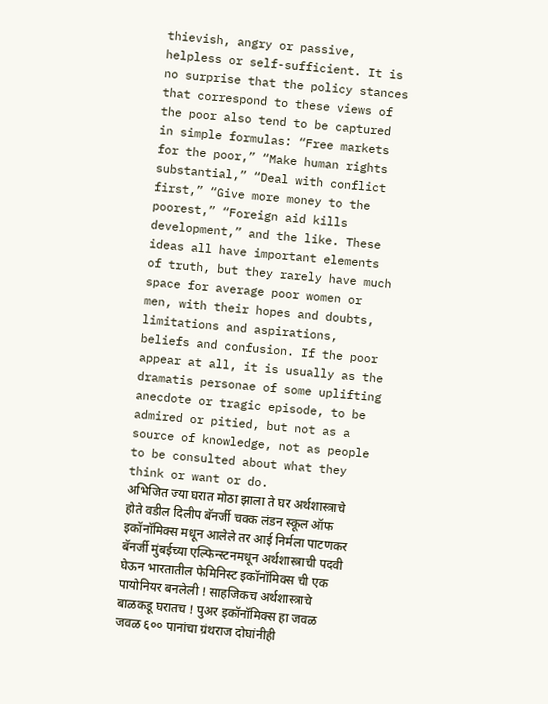thievish, angry or passive, helpless or self-sufficient. It is no surprise that the policy stances that correspond to these views of the poor also tend to be captured in simple formulas: “Free markets for the poor,” “Make human rights substantial,” “Deal with conflict first,” “Give more money to the poorest,” “Foreign aid kills development,” and the like. These ideas all have important elements of truth, but they rarely have much space for average poor women or men, with their hopes and doubts, limitations and aspirations, beliefs and confusion. If the poor appear at all, it is usually as the dramatis personae of some uplifting anecdote or tragic episode, to be admired or pitied, but not as a source of knowledge, not as people to be consulted about what they think or want or do.
अभिजित ज्या घरात मोठा झाला ते घर अर्थशास्त्राचे होते वडील दिलीप बॅनर्जी चक्क लंडन स्कूल ऑफ इकॉनॉमिक्स मधून आलेले तर आई निर्मला पाटणकर बॅनर्जी मुंबईच्या एल्फिन्स्टनमधून अर्थशास्त्राची पदवी घेऊन भारतातील फेमिनिस्ट इकॉनॉमिक्स ची एक पायोनियर बनलेली ! साहजिकच अर्थशास्त्राचे
बाळकडू घरातच ! पुअर इकॉनॉमिक्स हा जवळ जवळ ६०० पानांचा ग्रंथराज दोघांनीही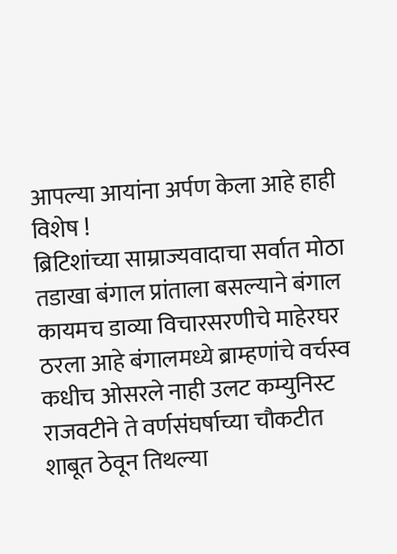आपल्या आयांना अर्पण केला आहे हाही विशेष !
ब्रिटिशांच्या साम्राज्यवादाचा सर्वात मोठा तडाखा बंगाल प्रांताला बसल्याने बंगाल कायमच डाव्या विचारसरणीचे माहेरघर ठरला आहे बंगालमध्ये ब्राम्हणांचे वर्चस्व कधीच ओसरले नाही उलट कम्युनिस्ट राजवटीने ते वर्णसंघर्षाच्या चौकटीत शाबूत ठेवून तिथल्या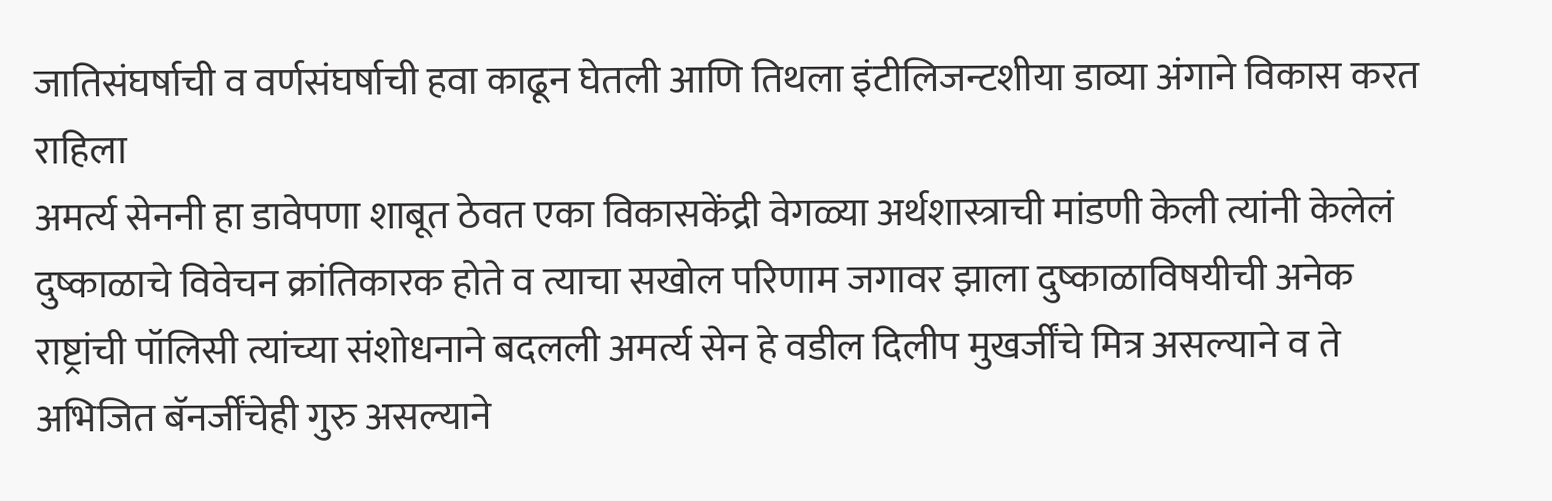जातिसंघर्षाची व वर्णसंघर्षाची हवा काढून घेतली आणि तिथला इंटीलिजन्टशीया डाव्या अंगाने विकास करत राहिला
अमर्त्य सेननी हा डावेपणा शाबूत ठेवत एका विकासकेंद्री वेगळ्या अर्थशास्त्राची मांडणी केली त्यांनी केलेलं दुष्काळाचे विवेचन क्रांतिकारक होते व त्याचा सखोल परिणाम जगावर झाला दुष्काळाविषयीची अनेक राष्ट्रांची पॉलिसी त्यांच्या संशोधनाने बदलली अमर्त्य सेन हे वडील दिलीप मुखर्जींचे मित्र असल्याने व ते अभिजित बॅनर्जींचेही गुरु असल्याने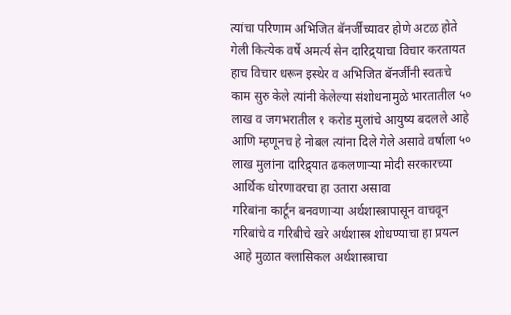त्यांचा परिणाम अभिजित बॅनर्जींच्यावर होणे अटळ होते
गेली कित्येक वर्षे अमर्त्य सेन दारिद्र्याचा विचार करतायत हाच विचार धरून इस्थेर व अभिजित बॅनर्जींनी स्वतःचे काम सुरु केले त्यांनी केलेल्या संशोधनामुळे भारतातील ५० लाख व जगभरातील १ करोड मुलांचे आयुष्य बदलले आहे आणि म्हणूनच हे नोबल त्यांना दिले गेले असावे वर्षाला ५० लाख मुलांना दारिद्र्यात ढकलणाऱ्या मोदी सरकारच्या आर्थिक धोरणावरचा हा उतारा असावा
गरिबांना कार्टून बनवणाऱ्या अर्थशास्त्रापासून वाचवून गरिबांचे व गरिबीचे खरे अर्थशास्त्र शोधण्याचा हा प्रयत्न आहे मुळात क्लासिकल अर्थशास्त्राचा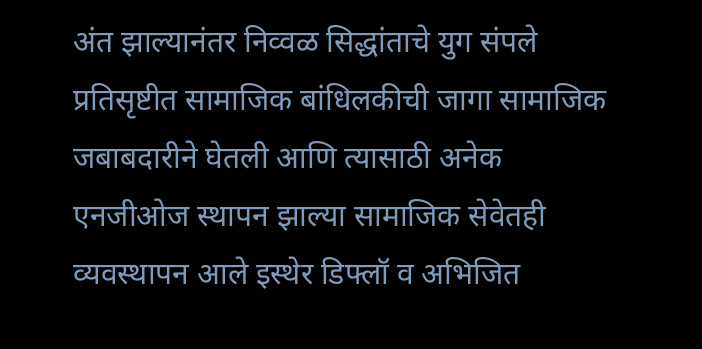अंत झाल्यानंतर निव्वळ सिद्धांताचे युग संपले प्रतिसृष्टीत सामाजिक बांधिलकीची जागा सामाजिक जबाबदारीने घेतली आणि त्यासाठी अनेक एनजीओज स्थापन झाल्या सामाजिक सेवेतही व्यवस्थापन आले इस्थेर डिफ्लॉ व अभिजित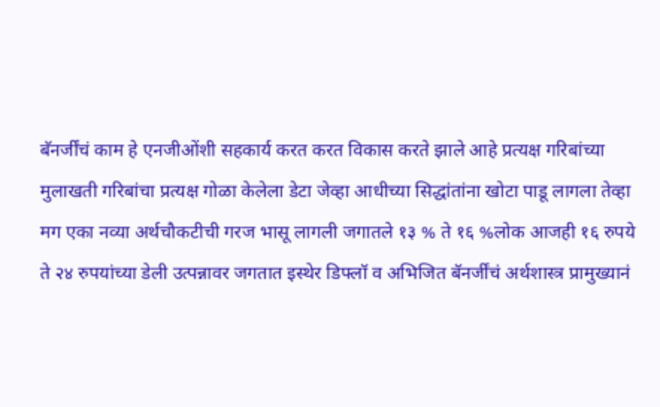बॅनर्जींचं काम हे एनजीओंशी सहकार्य करत करत विकास करते झाले आहे प्रत्यक्ष गरिबांच्या मुलाखती गरिबांचा प्रत्यक्ष गोळा केलेला डेटा जेव्हा आधीच्या सिद्धांतांना खोटा पाडू लागला तेव्हा मग एका नव्या अर्थचौकटीची गरज भासू लागली जगातले १३ % ते १६ %लोक आजही १६ रुपये ते २४ रुपयांच्या डेली उत्पन्नावर जगतात इस्थेर डिफ्लॉ व अभिजित बॅनर्जींचं अर्थशास्त्र प्रामुख्यानं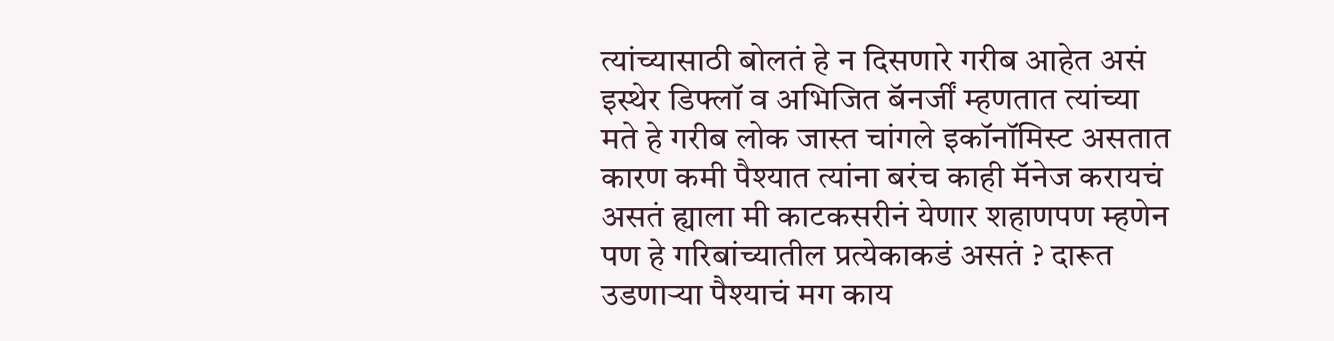त्यांच्यासाठी बोलतं हे न दिसणारे गरीब आहेत असं इस्थेर डिफ्लॉ व अभिजित बॅनर्जीं म्हणतात त्यांच्या मते हे गरीब लोक जास्त चांगले इकॉनॉमिस्ट असतात कारण कमी पैश्यात त्यांना बरंच काही मॅनेज करायचं असतं ह्याला मी काटकसरीनं येणार शहाणपण म्हणेन पण हे गरिबांच्यातील प्रत्येकाकडं असतं ? दारूत उडणाऱ्या पैश्याचं मग काय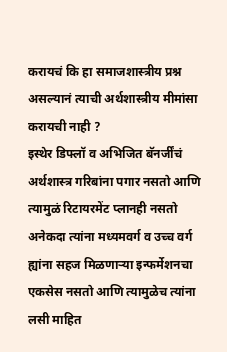करायचं कि हा समाजशास्त्रीय प्रश्न असल्यानं त्याची अर्थशास्त्रीय मीमांसा करायची नाही ?
इस्थेर डिफ्लॉ व अभिजित बॅनर्जींचं अर्थशास्त्र गरिबांना पगार नसतो आणि त्यामुळं रिटायरमेंट प्लानही नसतो अनेकदा त्यांना मध्यमवर्ग व उच्च वर्ग ह्यांना सहज मिळणाऱ्या इन्फर्मेशनचा एकसेस नसतो आणि त्यामुळेच त्यांना लसी माहित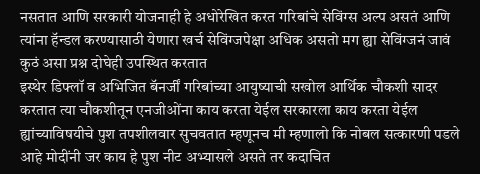नसतात आणि सरकारी योजनाही हे अधोरेखित करत गरिबांचे सेविंग्स अल्प असतं आणि त्यांना हॅन्डल करण्यासाठी येणारा खर्च सेविंग्जपेक्षा अधिक असतो मग ह्या सेविंग्जनं जावं कुठं असा प्रश्न दोघेही उपस्थित करतात
इस्थेर डिफ्लॉ व अभिजित बॅनर्जीं गरिबांच्या आयुष्याची सखोल आर्थिक चौकशी सादर करतात त्या चौकशीतून एनजीओंना काय करता येईल सरकारला काय करता येईल ह्यांच्याविषयीचे पुश तपशीलवार सुचवतात म्हणूनच मी म्हणालो कि नोबल सत्कारणी पडले आहे मोदींनी जर काय हे पुश नीट अभ्यासले असते तर कदाचित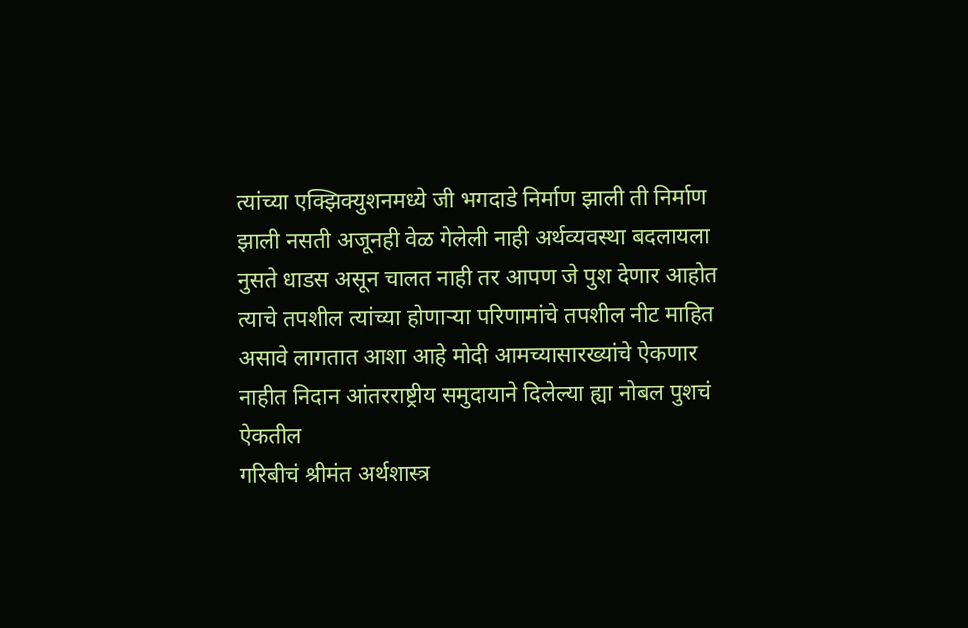त्यांच्या एक्झिक्युशनमध्ये जी भगदाडे निर्माण झाली ती निर्माण झाली नसती अजूनही वेळ गेलेली नाही अर्थव्यवस्था बदलायला नुसते धाडस असून चालत नाही तर आपण जे पुश देणार आहोत त्याचे तपशील त्यांच्या होणाऱ्या परिणामांचे तपशील नीट माहित असावे लागतात आशा आहे मोदी आमच्यासारख्यांचे ऐकणार नाहीत निदान आंतरराष्ट्रीय समुदायाने दिलेल्या ह्या नोबल पुशचं ऐकतील
गरिबीचं श्रीमंत अर्थशास्त्र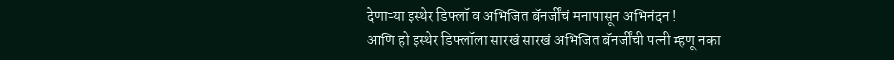देणाऱ्या इस्थेर डिफ्लॉ व अभिजित बॅनर्जींचं मनापासून अभिनंदन !
आणि हो इस्थेर डिफ्लॉला सारखं सारखं अभिजित बॅनर्जींची पत्नी म्हणू नका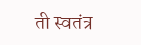ती स्वतंत्र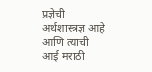प्रज्ञेची अर्थशास्त्रज्ञ आहे आणि त्याची आई मराठी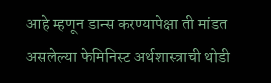आहे म्हणून डान्स करण्यापेक्षा ती मांडत असलेल्या फेमिनिस्ट अर्थशास्त्राची थोडी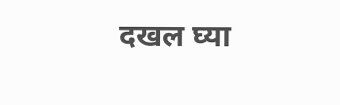दखल घ्या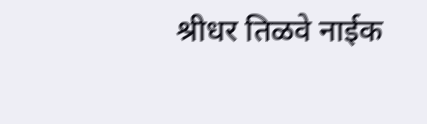श्रीधर तिळवे नाईक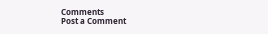Comments
Post a Comment